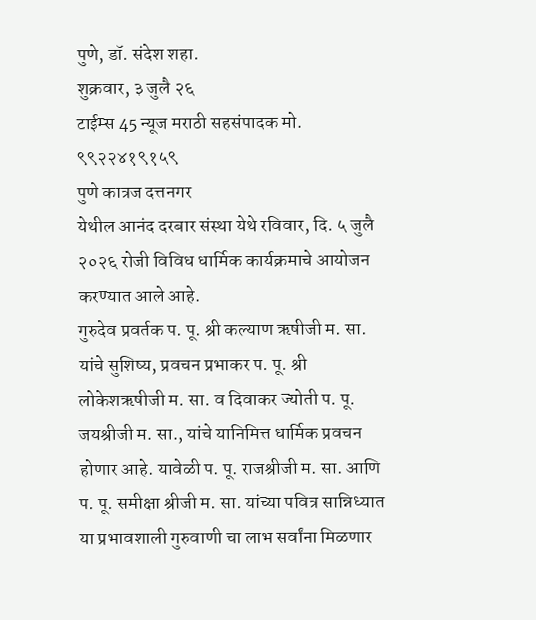पुणे, डॉ. संदेश शहा.
शुक्रवार, ३ जुलै २६
टाईम्स 45 न्यूज मराठी सहसंपादक मो. ९९२२४१९१५९
पुणे कात्रज दत्तनगर
येथील आनंद दरबार संस्था येथे रविवार, दि. ५ जुलै २०२६ रोजी विविध धार्मिक कार्यक्रमाचे आयोजन करण्यात आले आहे.
गुरुदेव प्रवर्तक प. पू. श्री कल्याण ऋषीजी म. सा. यांचे सुशिष्य, प्रवचन प्रभाकर प. पू. श्री लोकेशऋषीजी म. सा. व दिवाकर ज्योती प. पू. जयश्रीजी म. सा., यांचे यानिमित्त धार्मिक प्रवचन होणार आहे. यावेळी प. पू. राजश्रीजी म. सा. आणि प. पू. समीक्षा श्रीजी म. सा. यांच्या पवित्र सान्निध्यात या प्रभावशाली गुरुवाणी चा लाभ सर्वांना मिळणार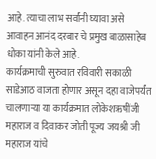आहे. त्याचा लाभ सर्वांनी घ्यावा असे आवाहन आनंद दरबार चे प्रमुख बाळासाहेब धोका यांनी केले आहे.
कार्यक्रमाची सुरुवात रविवारी सकाळी साडेआठ वाजता होणार असून दहा वाजेपर्यंत चालणाऱ्या या कार्यक्रमात लोकेशऋषींजी महाराज व दिवाकर जोती पूज्य जयश्री जी महाराज यांचे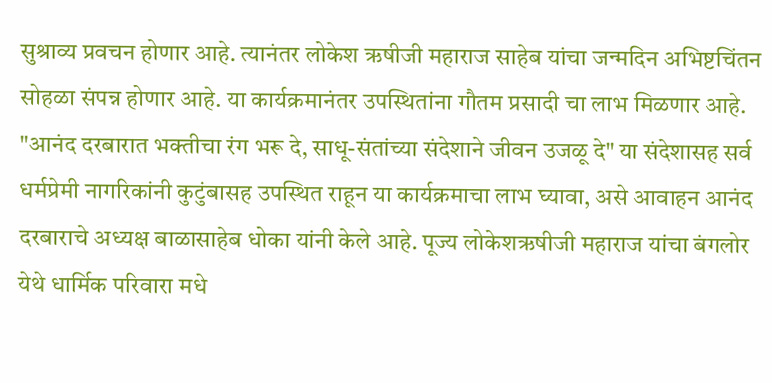सुश्राव्य प्रवचन होणार आहे. त्यानंतर लोकेश ऋषीजी महाराज साहेब यांचा जन्मदिन अभिष्टचिंतन सोहळा संपन्न होणार आहे. या कार्यक्रमानंतर उपस्थितांना गौतम प्रसादी चा लाभ मिळणार आहे.
"आनंद दरबारात भक्तीचा रंग भरू दे, साधू-संतांच्या संदेशाने जीवन उजळू दे" या संदेशासह सर्व धर्मप्रेमी नागरिकांनी कुटुंबासह उपस्थित राहून या कार्यक्रमाचा लाभ घ्यावा, असे आवाहन आनंद दरबाराचे अध्यक्ष बाळासाहेब धोका यांनी केले आहे. पूज्य लोकेशऋषीजी महाराज यांचा बंगलोर येथे धार्मिक परिवारा मधे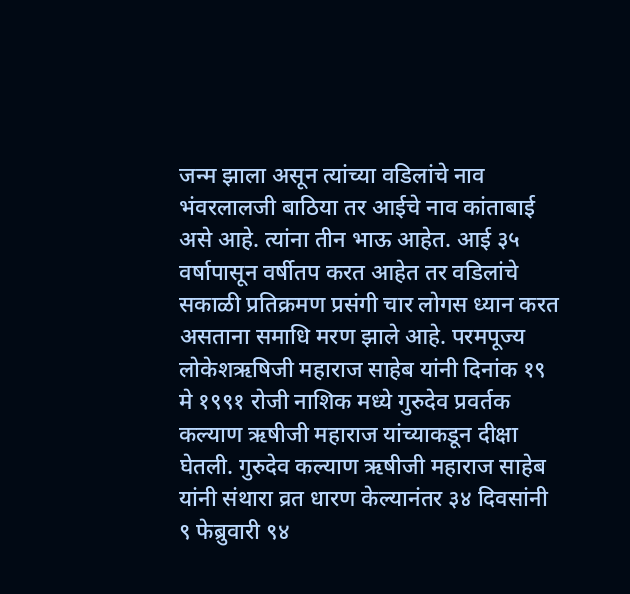जन्म झाला असून त्यांच्या वडिलांचे नाव भंवरलालजी बाठिया तर आईचे नाव कांताबाई असे आहे. त्यांना तीन भाऊ आहेत. आई ३५ वर्षापासून वर्षीतप करत आहेत तर वडिलांचे सकाळी प्रतिक्रमण प्रसंगी चार लोगस ध्यान करत असताना समाधि मरण झाले आहे. परमपूज्य लोकेशऋषिजी महाराज साहेब यांनी दिनांक १९ मे १९९१ रोजी नाशिक मध्ये गुरुदेव प्रवर्तक कल्याण ऋषीजी महाराज यांच्याकडून दीक्षा घेतली. गुरुदेव कल्याण ऋषीजी महाराज साहेब यांनी संथारा व्रत धारण केल्यानंतर ३४ दिवसांनी ९ फेब्रुवारी ९४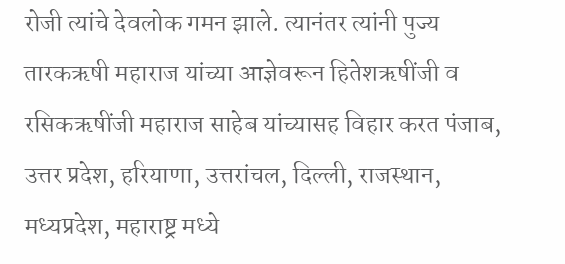रोजी त्यांचे देवलोक गमन झाले. त्यानंतर त्यांनी पुज्य तारकऋषी महाराज यांच्या आज्ञेवरून हितेशऋषींजी व रसिकऋषींजी महाराज साहेब यांच्यासह विहार करत पंजाब, उत्तर प्रदेश, हरियाणा, उत्तरांचल, दिल्ली, राजस्थान, मध्यप्रदेश, महाराष्ट्र मध्ये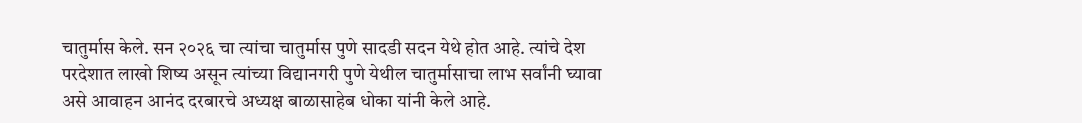चातुर्मास केले. सन २०२६ चा त्यांचा चातुर्मास पुणे सादडी सदन येथे होत आहे. त्यांचे देश परदेशात लाखो शिष्य असून त्यांच्या विद्यानगरी पुणे येथील चातुर्मासाचा लाभ सर्वांनी घ्यावा असे आवाहन आनंद दरबारचे अध्यक्ष बाळासाहेब धोका यांनी केले आहे.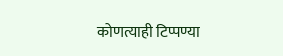कोणत्याही टिप्पण्या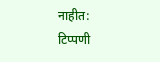नाहीत:
टिप्पणी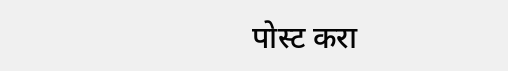पोस्ट करा